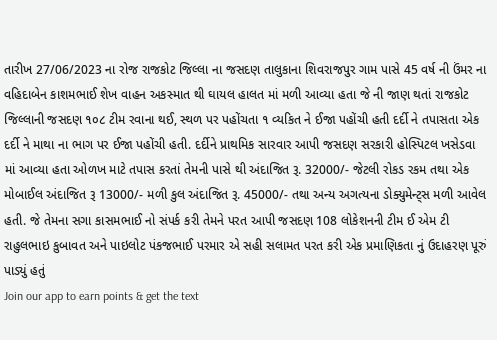તારીખ 27/06/2023 ના રોજ રાજકોટ જિલ્લા ના જસદણ તાલુકાના શિવરાજપુર ગામ પાસે 45 વર્ષ ની ઉંમર ના વહિદાબેન કાશમભાઈ શેખ વાહન અકસ્માત થી ઘાયલ હાલત માં મળી આવ્યા હતા જે ની જાણ થતાં રાજકોટ જિલ્લાની જસદણ ૧૦૮ ટીમ રવાના થઈ, સ્થળ પર પહોંચતા ૧ વ્યકિત ને ઈજા પહોંચી હતી દર્દી ને તપાસતા એક દર્દી ને માથા ના ભાગ પર ઈજા પહોંચી હતી. દર્દીને પ્રાથમિક સારવાર આપી જસદણ સરકારી હોસ્પિટલ ખસેડવા માં આવ્યા હતા ઓળખ માટે તપાસ કરતાં તેમની પાસે થી અંદાજિત રૂ. 32000/- જેટલી રોકડ રકમ તથા એક મોબાઈલ અંદાજિત રૂ 13000/- મળી કુલ અંદાજિત રૂ. 45000/- તથા અન્ય અગત્યના ડોક્યુમેન્ટ્સ મળી આવેલ હતી. જે તેમના સગા કાસમભાઈ નો સંપર્ક કરી તેમને પરત આપી જસદણ 108 લોકેશનની ટીમ ઈ એમ ટી રાહુલભાઇ કુબાવત અને પાઇલોટ પંકજભાઈ પરમાર એ સહી સલામત પરત કરી એક પ્રમાણિકતા નું ઉદાહરણ પૂરું પાડ્યું હતું
Join our app to earn points & get the text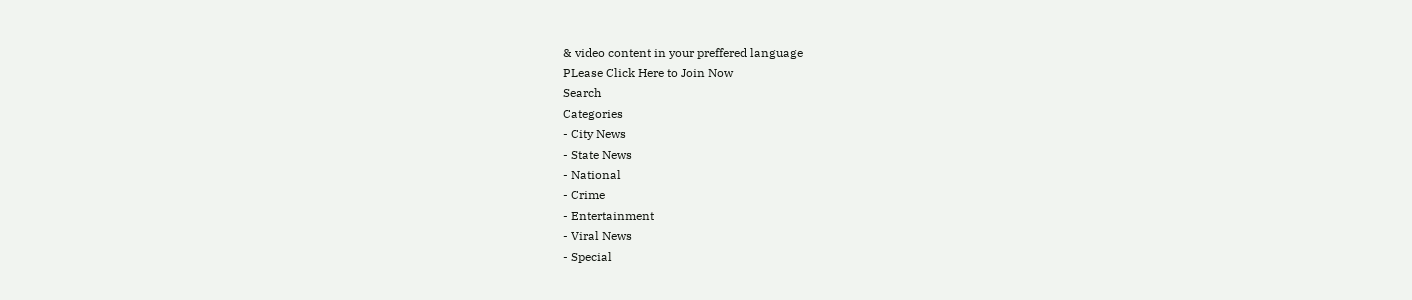& video content in your preffered language
PLease Click Here to Join Now
Search
Categories
- City News
- State News
- National
- Crime
- Entertainment
- Viral News
- Special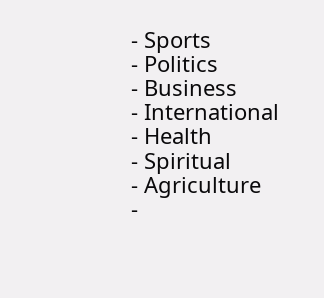- Sports
- Politics
- Business
- International
- Health
- Spiritual
- Agriculture
-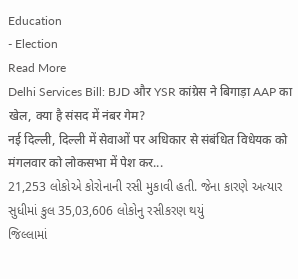Education
- Election
Read More
Delhi Services Bill: BJD और YSR कांग्रेस ने बिगाड़ा AAP का खेल, क्या है संसद में नंबर गेम?
नई दिल्ली, दिल्ली में सेवाओं पर अधिकार से संबंधित विधेयक को मंगलवार को लोकसभा में पेश कर...
21,253 લોકોએ કોરોનાની રસી મુકાવી હતી. જેના કારણે અત્યાર સુધીમાં કુલ 35,03,606 લોકોનુ રસીકરણ થયું
જિલ્લામાં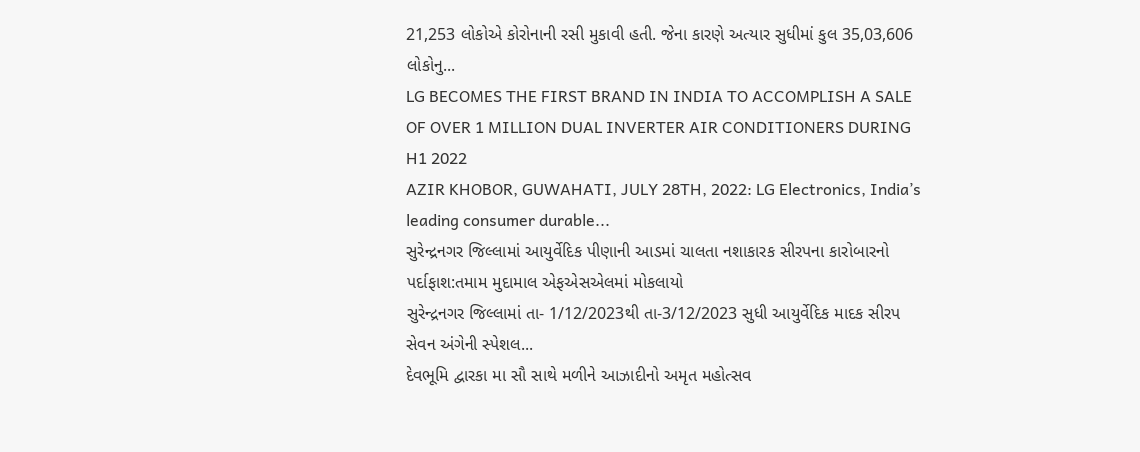21,253 લોકોએ કોરોનાની રસી મુકાવી હતી. જેના કારણે અત્યાર સુધીમાં કુલ 35,03,606 લોકોનુ...
LG BECOMES THE FIRST BRAND IN INDIA TO ACCOMPLISH A SALE OF OVER 1 MILLION DUAL INVERTER AIR CONDITIONERS DURING H1 2022
AZIR KHOBOR, GUWAHATI, JULY 28TH, 2022: LG Electronics, India’s leading consumer durable...
સુરેન્દ્રનગર જિલ્લામાં આયુર્વેદિક પીણાની આડમાં ચાલતા નશાકારક સીરપના કારોબારનો પર્દાફાશ:તમામ મુદામાલ એફએસએલમાં મોકલાયો
સુરેન્દ્રનગર જિલ્લામાં તા- 1/12/2023થી તા-3/12/2023 સુધી આયુર્વેદિક માદક સીરપ સેવન અંગેની સ્પેશલ...
દેવભૂમિ દ્વારકા મા સૌ સાથે મળીને આઝાદીનો અમૃત મહોત્સવ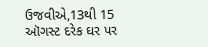ઉજવીએ,13થી 15 ઑગસ્ટ દરેક ઘર પર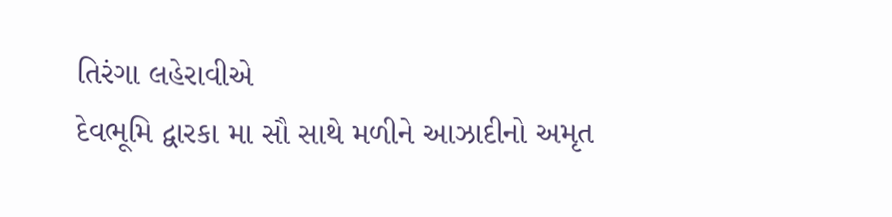તિરંગા લહેરાવીએ
દેવભૂમિ દ્વારકા મા સૌ સાથે મળીને આઝાદીનો અમૃત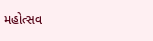મહોત્સવ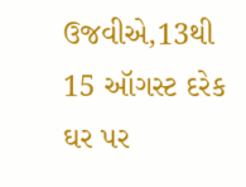ઉજવીએ,13થી 15 ઑગસ્ટ દરેક ઘર પર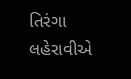તિરંગા લહેરાવીએ